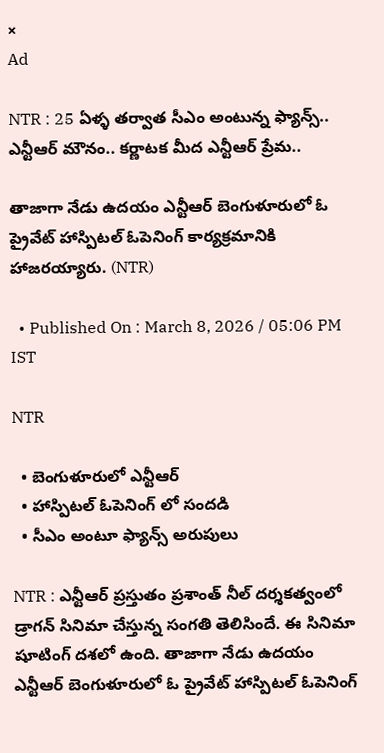×
Ad

NTR : 25 ఏళ్ళ తర్వాత సీఎం అంటున్న ఫ్యాన్స్.. ఎన్టీఆర్ మౌనం.. కర్ణాటక మీద ఎన్టీఆర్ ప్రేమ..

తాజాగా నేడు ఉదయం ఎన్టీఆర్ బెంగుళూరులో ఓ ప్రైవేట్ హాస్పిటల్ ఓపెనింగ్ కార్యక్రమానికి హాజరయ్యారు. (NTR)

  • Published On : March 8, 2026 / 05:06 PM IST

NTR

  • బెంగుళూరులో ఎన్టీఆర్
  • హాస్పిటల్ ఓపెనింగ్ లో సందడి
  • సీఎం అంటూ ఫ్యాన్స్ అరుపులు

NTR : ఎన్టీఆర్ ప్రస్తుతం ప్రశాంత్ నీల్ దర్శకత్వంలో డ్రాగన్ సినిమా చేస్తున్న సంగతి తెలిసిందే. ఈ సినిమా షూటింగ్ దశలో ఉంది. తాజాగా నేడు ఉదయం ఎన్టీఆర్ బెంగుళూరులో ఓ ప్రైవేట్ హాస్పిటల్ ఓపెనింగ్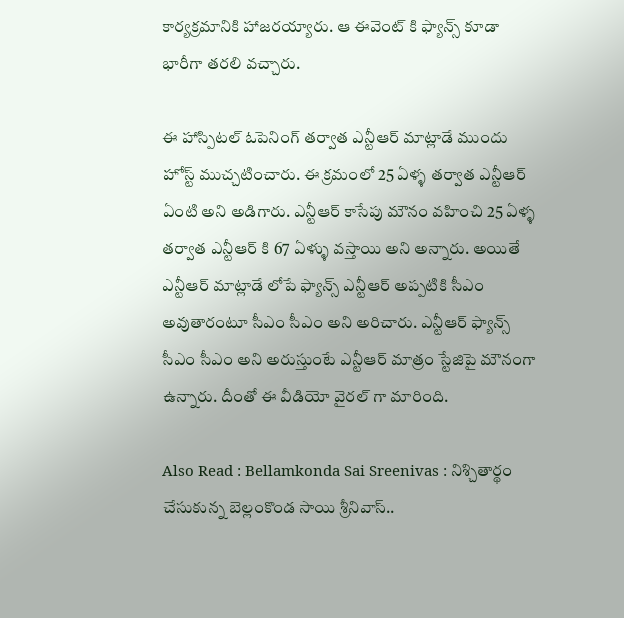కార్యక్రమానికి హాజరయ్యారు. ఆ ఈవెంట్ కి ఫ్యాన్స్ కూడా భారీగా తరలి వచ్చారు.

ఈ హాస్పిటల్ ఓపెనింగ్ తర్వాత ఎన్టీఆర్ మాట్లాడే ముందు హోస్ట్ ముచ్చటించారు. ఈ క్రమంలో 25 ఏళ్ళ తర్వాత ఎన్టీఆర్ ఏంటి అని అడిగారు. ఎన్టీఆర్ కాసేపు మౌనం వహించి 25 ఏళ్ళ తర్వాత ఎన్టీఆర్ కి 67 ఏళ్ళు వస్తాయి అని అన్నారు. అయితే ఎన్టీఆర్ మాట్లాడే లోపే ఫ్యాన్స్ ఎన్టీఆర్ అప్పటికి సీఎం అవుతారంటూ సీఎం సీఎం అని అరిచారు. ఎన్టీఆర్ ఫ్యాన్స్ సీఎం సీఎం అని అరుస్తుంటే ఎన్టీఆర్ మాత్రం స్టేజిపై మౌనంగా ఉన్నారు. దీంతో ఈ వీడియో వైరల్ గా మారింది.

Also Read : Bellamkonda Sai Sreenivas : నిశ్చితార్థం చేసుకున్న బెల్లంకొండ సాయి శ్రీనివాస్..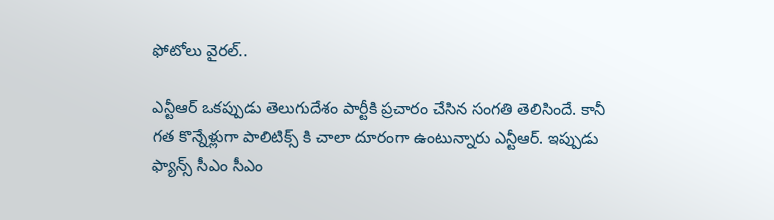ఫోటోలు వైరల్..

ఎన్టీఆర్ ఒకప్పుడు తెలుగుదేశం పార్టీకి ప్రచారం చేసిన సంగతి తెలిసిందే. కానీ గత కొన్నేళ్లుగా పాలిటిక్స్ కి చాలా దూరంగా ఉంటున్నారు ఎన్టీఆర్. ఇప్పుడు ఫ్యాన్స్ సీఎం సీఎం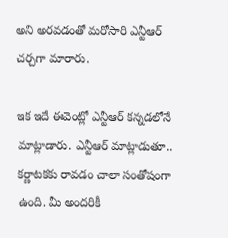అని అరవడంతో మరోసారి ఎన్టీఆర్ చర్చగా మారారు.

ఇక ఇదే ఈవెంట్లో ఎన్టీఆర్ కన్నడలోనే మాట్లాడారు. ఎన్టీఆర్ మాట్లాడుతూ.. కర్ణాటకకు రావడం చాలా సంతోషంగా ఉంది. మీ అందరికీ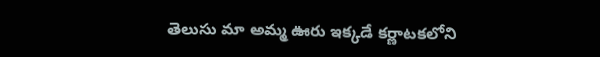తెలుసు మా అమ్మ ఊరు ఇక్కడే కర్ణాటకలోని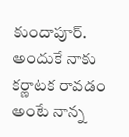కుందాపూర్. అందుకే నాకు కర్ణాటక రావడం అంటే నాన్న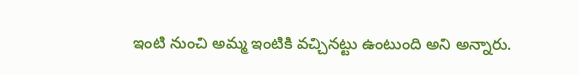ఇంటి నుంచి అమ్మ ఇంటికి వచ్చినట్టు ఉంటుంది అని అన్నారు.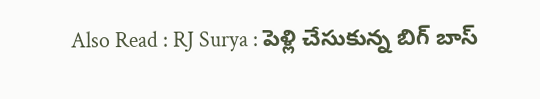Also Read : RJ Surya : పెళ్లి చేసుకున్న బిగ్ బాస్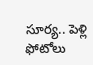సూర్య.. పెళ్లి ఫోటోలు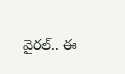వైరల్.. ఈ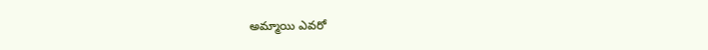అమ్మాయి ఎవరో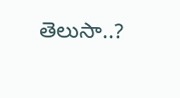తెలుసా..?